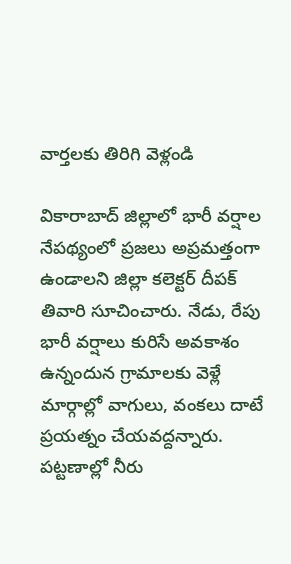వార్తలకు తిరిగి వెళ్లండి

వికారాబాద్ జిల్లాలో భారీ వర్షాల నేపథ్యంలో ప్రజలు అప్రమత్తంగా ఉండాలని జిల్లా కలెక్టర్ దీపక్ తివారి సూచించారు. నేడు, రేపు భారీ వర్షాలు కురిసే అవకాశం ఉన్నందున గ్రామాలకు వెళ్లే మార్గాల్లో వాగులు, వంకలు దాటే ప్రయత్నం చేయవద్దన్నారు.
పట్టణాల్లో నీరు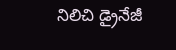నిలిచి డ్రైనేజీ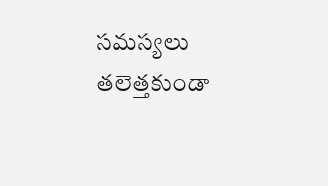సమస్యలు తలెత్తకుండా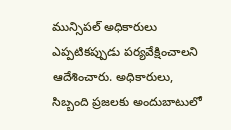మున్సిపల్ అధికారులు ఎప్పటికప్పుడు పర్యవేక్షించాలని ఆదేశించారు. అధికారులు, సిబ్బంది ప్రజలకు అందుబాటులో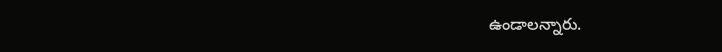ఉండాలన్నారు.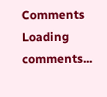Comments
Loading comments...